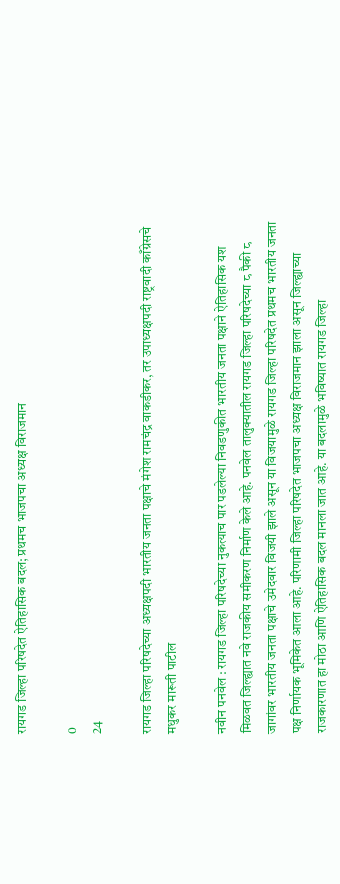रायगड जिल्हा परिषदेत ऐतिहासिक बदल; प्रथमच भाजपचा अध्यक्ष विराजमान

0
24

रायगड जिल्हा परिषदेच्या अध्यक्षपदी भारतीय जनता पक्षाचे मंगेश रामचंद्र वाकडीकर, तर उपाध्यक्षपदी राष्ट्रवादी काँग्रेसचे मधुकर मारूती पाटील

नवीन पनवेल : रायगड जिल्हा परिषदेच्या नुकत्याच पार पडलेल्या निवडणुकीत भारतीय जनता पक्षाने ऐतिहासिक यश मिळवत जिल्ह्यात नवे राजकीय समीकरण निर्माण केले आहे. पनवेल तालुक्यातील रायगड जिल्हा परिषदेच्या ८ पैकी ८ जागांवर भारतीय जनता पक्षाचे उमेदवार विजयी झाले असून या विजयामुळे रायगड जिल्हा परिषदेत प्रथमच भारतीय जनता पक्ष निर्णायक भूमिकेत आला आहे. परिणामी जिल्हा परिषदेत भाजपचा अध्यक्ष विराजमान झाला असून जिल्ह्याच्या राजकारणात हा मोठा आणि ऐतिहासिक बदल मानला जात आहे. या बदलामुळे भविष्यात रायगड जिल्हा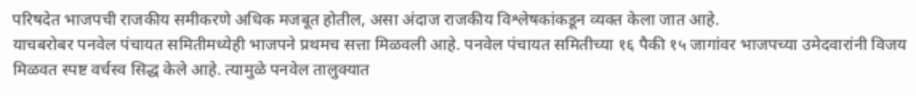परिषदेत भाजपची राजकीय समीकरणे अधिक मजबूत होतील, असा अंदाज राजकीय विश्लेषकांकडून व्यक्त केला जात आहे.
याचबरोबर पनवेल पंचायत समितीमध्येही भाजपने प्रथमच सत्ता मिळवली आहे. पनवेल पंचायत समितीच्या १६ पैकी १५ जागांवर भाजपच्या उमेदवारांनी विजय मिळवत स्पष्ट वर्चस्व सिद्ध केले आहे. त्यामुळे पनवेल तालुक्यात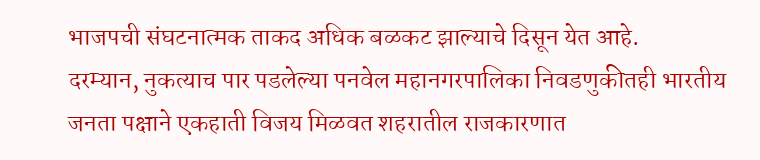भाजपची संघटनात्मक ताकद अधिक बळकट झाल्याचे दिसून येत आहे.
दरम्यान, नुकत्याच पार पडलेल्या पनवेल महानगरपालिका निवडणुकीतही भारतीय जनता पक्षाने एकहाती विजय मिळवत शहरातील राजकारणात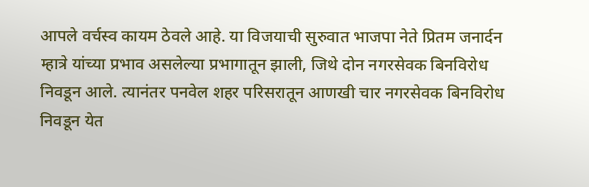आपले वर्चस्व कायम ठेवले आहे. या विजयाची सुरुवात भाजपा नेते प्रितम जनार्दन म्हात्रे यांच्या प्रभाव असलेल्या प्रभागातून झाली, जिथे दोन नगरसेवक बिनविरोध निवडून आले. त्यानंतर पनवेल शहर परिसरातून आणखी चार नगरसेवक बिनविरोध निवडून येत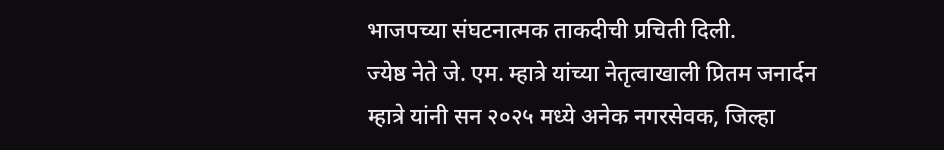भाजपच्या संघटनात्मक ताकदीची प्रचिती दिली.
ज्येष्ठ नेते जे. एम. म्हात्रे यांच्या नेतृत्वाखाली प्रितम जनार्दन म्हात्रे यांनी सन २०२५ मध्ये अनेक नगरसेवक, जिल्हा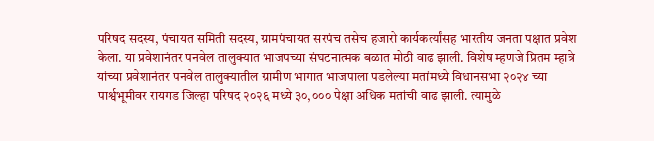परिषद सदस्य, पंचायत समिती सदस्य, ग्रामपंचायत सरपंच तसेच हजारो कार्यकर्त्यांसह भारतीय जनता पक्षात प्रवेश केला. या प्रवेशानंतर पनवेल तालुक्यात भाजपच्या संघटनात्मक बळात मोठी वाढ झाली. विशेष म्हणजे प्रितम म्हात्रे यांच्या प्रवेशानंतर पनवेल तालुक्यातील ग्रामीण भागात भाजपाला पडलेल्या मतांमध्ये विधानसभा २०२४ च्या पार्श्वभूमीवर रायगड जिल्हा परिषद २०२६ मध्ये ३०,००० पेक्षा अधिक मतांची वाढ झाली. त्यामुळे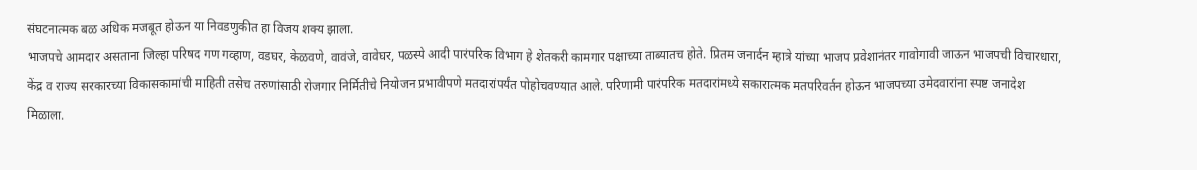संघटनात्मक बळ अधिक मजबूत होऊन या निवडणुकीत हा विजय शक्य झाला.
भाजपचे आमदार असताना जिल्हा परिषद गण गव्हाण, वडघर, केळवणे, वावंजे, वावेघर, पळस्पे आदी पारंपरिक विभाग हे शेतकरी कामगार पक्षाच्या ताब्यातच होते. प्रितम जनार्दन म्हात्रे यांच्या भाजप प्रवेशानंतर गावोगावी जाऊन भाजपची विचारधारा, केंद्र व राज्य सरकारच्या विकासकामांची माहिती तसेच तरुणांसाठी रोजगार निर्मितीचे नियोजन प्रभावीपणे मतदारांपर्यंत पोहोचवण्यात आले. परिणामी पारंपरिक मतदारांमध्ये सकारात्मक मतपरिवर्तन होऊन भाजपच्या उमेदवारांना स्पष्ट जनादेश मिळाला.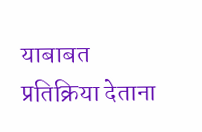याबाबत प्रतिक्रिया देताना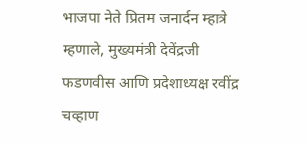भाजपा नेते प्रितम जनार्दन म्हात्रे म्हणाले, मुख्यमंत्री देवेंद्रजी फडणवीस आणि प्रदेशाध्यक्ष रवींद्र चव्हाण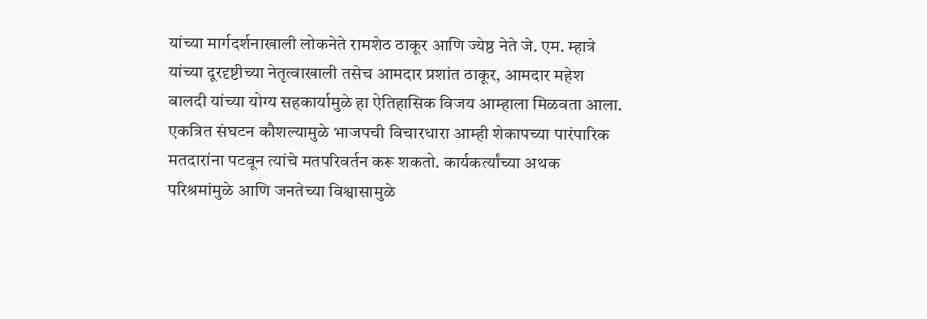यांच्या मार्गदर्शनाखाली लोकनेते रामशेठ ठाकूर आणि ज्येष्ठ नेते जे. एम. म्हात्रे यांच्या दूरदृष्टीच्या नेतृत्वाखाली तसेच आमदार प्रशांत ठाकूर, आमदार महेश बालदी यांच्या योग्य सहकार्यामुळे हा ऐतिहासिक विजय आम्हाला मिळवता आला. एकत्रित संघटन कौशल्यामुळे भाजपची विचारधारा आम्ही शेकापच्या पारंपारिक मतदारांना पटवून त्यांचे मतपरिवर्तन करू शकतो. कार्यकर्त्यांच्या अथक परिश्रमांमुळे आणि जनतेच्या विश्वासामुळे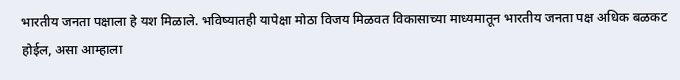भारतीय जनता पक्षाला हे यश मिळाले. भविष्यातही यापेक्षा मोठा विजय मिळवत विकासाच्या माध्यमातून भारतीय जनता पक्ष अधिक बळकट होईल, असा आम्हाला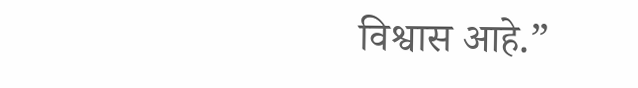विश्वास आहे.”